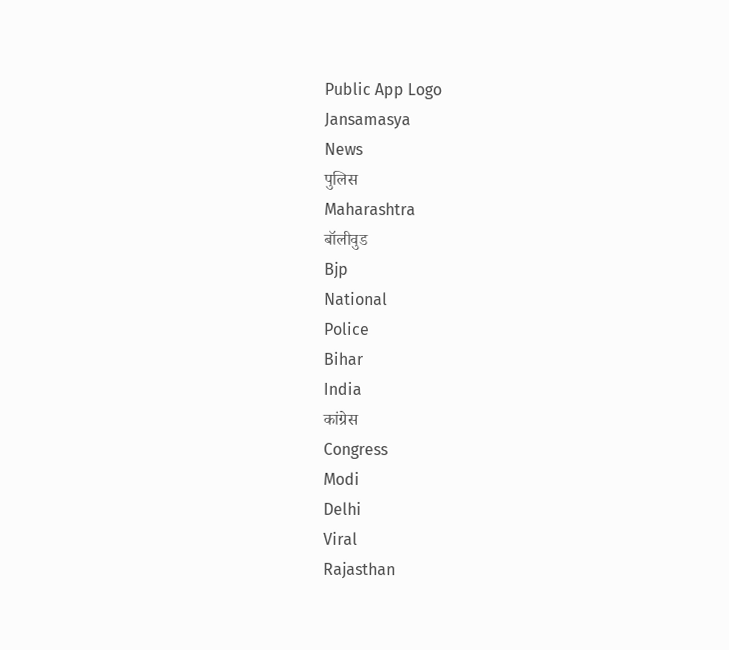Public App Logo
Jansamasya
News
पुलिस
Maharashtra
बॉलीवुड
Bjp
National
Police
Bihar
India
कांग्रेस
Congress
Modi
Delhi
Viral
Rajasthan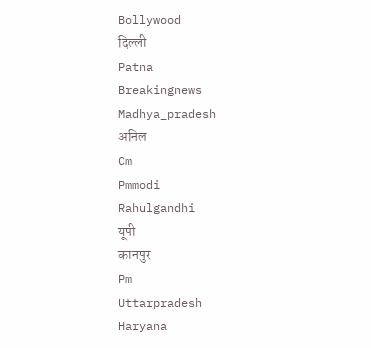Bollywood
दिल्ली
Patna
Breakingnews
Madhya_pradesh
अनिल
Cm
Pmmodi
Rahulgandhi
यूपी
कानपुर
Pm
Uttarpradesh
Haryana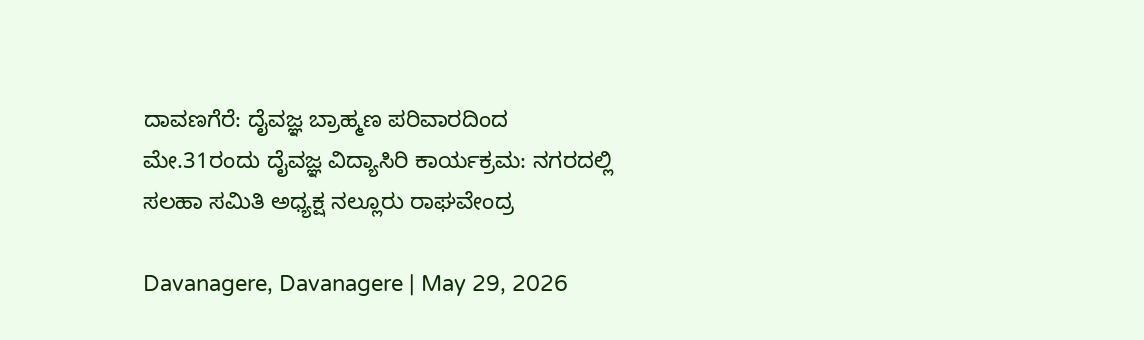ದಾವಣಗೆರೆ: ದೈವಜ್ಞ ಬ್ರಾಹ್ಮಣ ಪರಿವಾರದಿಂದ ಮೇ.31ರಂದು ದೈವಜ್ಞ ವಿದ್ಯಾಸಿರಿ ಕಾರ್ಯಕ್ರಮ: ನಗರದಲ್ಲಿ ಸಲಹಾ ಸಮಿತಿ ಅಧ್ಯಕ್ಷ ನಲ್ಲೂರು ರಾಘವೇಂದ್ರ

Davanagere, Davanagere | May 29, 2026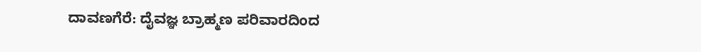ದಾವಣಗೆರೆ: ದೈವಜ್ಞ ಬ್ರಾಹ್ಮಣ ಪರಿವಾರದಿಂದ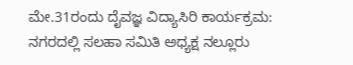ಮೇ.31ರಂದು ದೈವಜ್ಞ ವಿದ್ಯಾಸಿರಿ ಕಾರ್ಯಕ್ರಮ: ನಗರದಲ್ಲಿ ಸಲಹಾ ಸಮಿತಿ ಅಧ್ಯಕ್ಷ ನಲ್ಲೂರು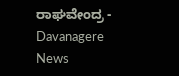ರಾಘವೇಂದ್ರ - Davanagere News